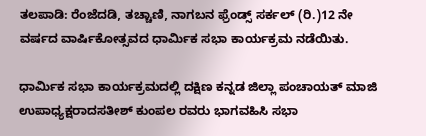ತಲಪಾಡಿ: ರೆಂಜೆದಡಿ, ತಚ್ಚಾಣಿ, ನಾಗಬನ ಫ್ರೆಂಡ್ಸ್ ಸರ್ಕಲ್ (ರಿ.)12 ನೇ ವರ್ಷದ ವಾರ್ಷಿಕೋತ್ಸವದ ಧಾರ್ಮಿಕ ಸಭಾ ಕಾರ್ಯಕ್ರಮ ನಡೆಯಿತು.

ಧಾರ್ಮಿಕ ಸಭಾ ಕಾರ್ಯಕ್ರಮದಲ್ಲಿ ದಕ್ಷಿಣ ಕನ್ನಡ ಜಿಲ್ಲಾ ಪಂಚಾಯತ್ ಮಾಜಿ ಉಪಾಧ್ಯಕ್ಷರಾದಸತೀಶ್ ಕುಂಪಲ ರವರು ಭಾಗವಹಿಸಿ ಸಭಾ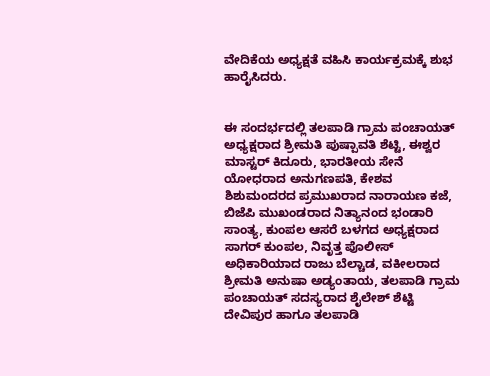ವೇದಿಕೆಯ ಅಧ್ಯಕ್ಷತೆ ವಹಿಸಿ ಕಾರ್ಯಕ್ರಮಕ್ಕೆ ಶುಭ ಹಾರೈಸಿದರು.


ಈ ಸಂದರ್ಭದಲ್ಲಿ ತಲಪಾಡಿ ಗ್ರಾಮ ಪಂಚಾಯತ್ ಅಧ್ಯಕ್ಷರಾದ ಶ್ರೀಮತಿ ಪುಷ್ಪಾವತಿ ಶೆಟ್ಟಿ, ಈಶ್ವರ ಮಾಸ್ಟರ್ ಕಿದೂರು, ಭಾರತೀಯ ಸೇನೆ ಯೋಧರಾದ ಅನುಗಣಪತಿ, ಕೇಶವ ಶಿಶುಮಂದರದ ಪ್ರಮುಖರಾದ ನಾರಾಯಣ ಕಜೆ, ಬಿಜೆಪಿ ಮುಖಂಡರಾದ ನಿತ್ಯಾನಂದ ಭಂಡಾರಿ ಸಾಂತ್ಯ, ಕುಂಪಲ ಆಸರೆ ಬಳಗದ ಅಧ್ಯಕ್ಷರಾದ ಸಾಗರ್ ಕುಂಪಲ, ನಿವೃತ್ತ ಪೊಲೀಸ್ ಅಧಿಕಾರಿಯಾದ ರಾಜು ಬೆಲ್ಚಾಡ, ವಕೀಲರಾದ ಶ್ರೀಮತಿ ಅನುಷಾ ಅಡ್ಯಂತಾಯ, ತಲಪಾಡಿ ಗ್ರಾಮ ಪಂಚಾಯತ್ ಸದಸ್ಯರಾದ ಶೈಲೇಶ್ ಶೆಟ್ಟಿ ದೇವಿಪುರ ಹಾಗೂ ತಲಪಾಡಿ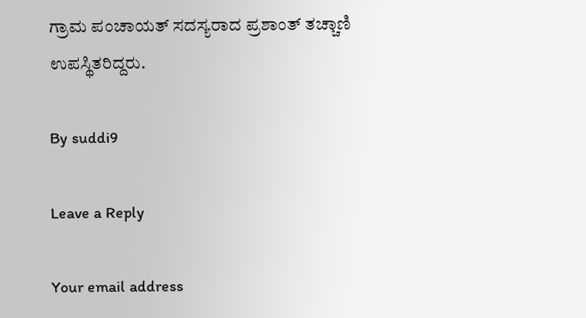ಗ್ರಾಮ ಪಂಚಾಯತ್ ಸದಸ್ಯರಾದ ಪ್ರಶಾಂತ್ ತಚ್ಚಾಣಿ ಉಪಸ್ಥಿತರಿದ್ದರು.

By suddi9

Leave a Reply

Your email address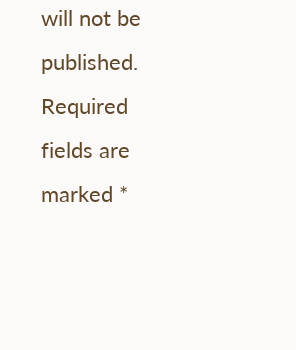will not be published. Required fields are marked *